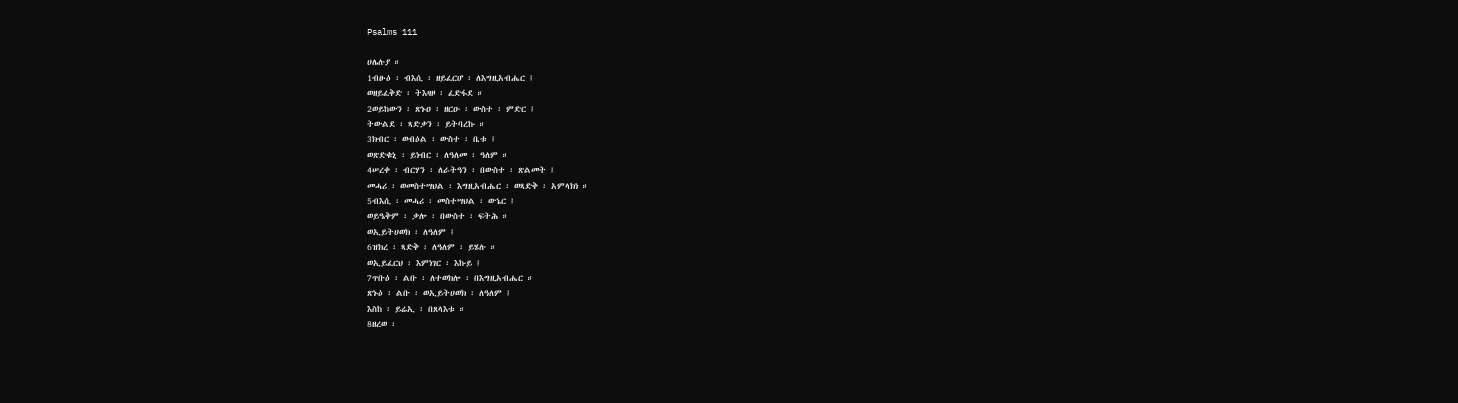Psalms 111

ሀሌሉያ ።
1ብፁዕ ፡ ብእሲ ፡ ዘይፈርሆ ፡ ለእግዚአብሔር ፤
ወዘይፈቅድ ፡ ትእዛዞ ፡ ፈድፋደ ።
2ወይከውን ፡ ጽኑዐ ፡ ዘርዑ ፡ ውስተ ፡ ምድር ፤
ትውልደ ፡ ጻድቃን ፡ ይትባረኩ ።
3ክብር ፡ ወብዕል ፡ ውስተ ፡ ቤቱ ፤
ወጽድቁኒ ፡ ይነብር ፡ ለዓለመ ፡ ዓለም ።
4ሠረቀ ፡ ብርሃን ፡ ለራትዓን ፡ በውስተ ፡ ጽልመት ፤
መሓሪ ፡ ወመስተሣህል ፡ እግዚአብሔር ፡ ወጻድቅ ፡ አምላክነ ።
5ብእሲ ፡ መሓሪ ፡ መስተሣህል ፡ ወኄር ፤
ወይዔቅም ፡ ቃሎ ፡ በውስተ ፡ ፍትሕ ።
ወኢይትሀወክ ፡ ለዓለም ፤
6ዝክረ ፡ ጻድቅ ፡ ለዓለም ፡ ይሄሉ ።
ወኢይፈርህ ፡ እምነገር ፡ እኩይ ፤
7ጥቡዕ ፡ ልቡ ፡ ለተወክሎ ፡ በእግዚአብሔር ።
ጽኑዕ ፡ ልቡ ፡ ወኢይትሀወክ ፡ ለዓለም ፤
እስከ ፡ ይሬኢ ፡ በጸላእቱ ።
8ዘረወ ፡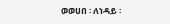ወወሀበ ፡ ለነዳይ ፡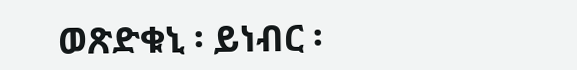ወጽድቁኒ ፡ ይነብር ፡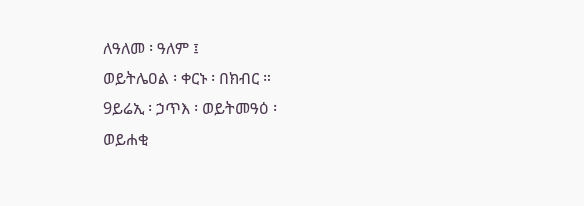ለዓለመ ፡ ዓለም ፤
ወይትሌዐል ፡ ቀርኑ ፡ በክብር ።
9ይሬኢ ፡ ኃጥእ ፡ ወይትመዓዕ ፡
ወይሐቂ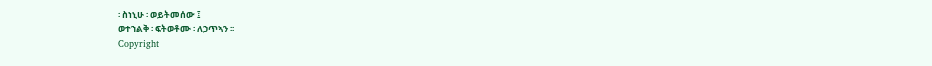፡ ስነኒሁ ፡ ወይትመሰው ፤
ወተኀልቅ ፡ ፍትወቶሙ ፡ ለኃጥኣን ፡፡
Copyright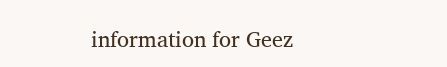information for Geez